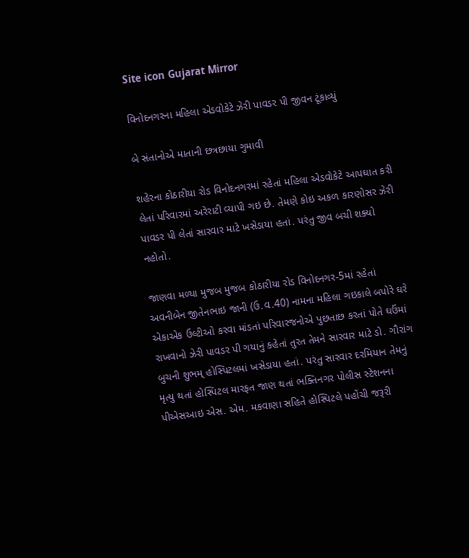Site icon Gujarat Mirror

વિનોદનગરના મહિલા એડવોકેટે ઝેરી પાવડર પી જીવન ટૂંકાવ્યું

બે સંતાનોએ માતાની છત્રછાયા ગુમાવી

શહેરના કોઠારીયા રોડ વિનોદનગરમાં રહેતાં મહિલા એડવોકેટે આપઘાત કરી લેતાં પરિવારમાં અરેરાટી વ્યાપી ગઇ છે. તેમણે કોઇ અકળ કારણોસર ઝેરી પાવડર પી લેતાં સારવાર માટે ખસેડાયા હતાં. પરંતુ જીવ બચી શક્યો નહોતો.

જાણવા મળ્યા મુજબ મુજબ કોઠારીયા રોડ વિનોદનગર-5માં રહેતાં અવનીબેન જીતેનભાઇ જાની (ઉ.વ.40) નામના મહિલા ગઇકાલે બપોરે ઘરે એકાએક ઉલ્ટીઓ કરવા માંડતાં પરિવારજનોએ પુછતાછ કરતાં પોતે ઘઉંમાં રાખવાનો ઝેરી પાવડર પી ગયાનું કહેતાં તુરત તેમને સારવાર માટે ડો. ગૌરાંગ બુચની શુભમ્ હોસ્પિટલમાં ખસેડાયા હતાં. પરંતુ સારવાર દરમિયાન તેમનું મૃત્યુ થતાં હોસ્પિટલ મારફત જાણ થતાં ભક્તિનગર પોલીસ સ્ટેશનના પીએસઆઇ એસ. એમ. મકવાણા સહિતે હોસ્પિટલે પહોંચી જરૂરી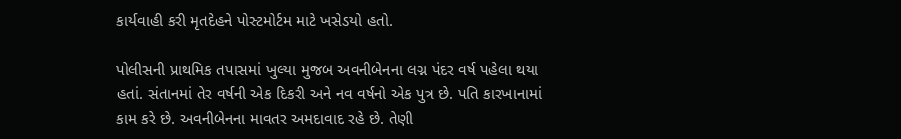કાર્યવાહી કરી મૃતદેહને પોસ્ટમોર્ટમ માટે ખસેડયો હતો.

પોલીસની પ્રાથમિક તપાસમાં ખુલ્યા મુજબ અવનીબેનના લગ્ન પંદર વર્ષ પહેલા થયા હતાં. સંતાનમાં તેર વર્ષની એક દિકરી અને નવ વર્ષનો એક પુત્ર છે. પતિ કારખાનામાં કામ કરે છે. અવનીબેનના માવતર અમદાવાદ રહે છે. તેણી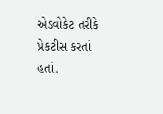એડવોકેટ તરીકે પ્રેકટીસ કરતાં હતાં.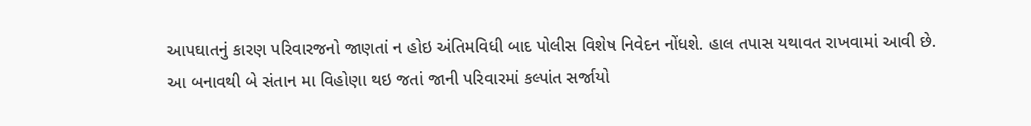આપઘાતનું કારણ પરિવારજનો જાણતાં ન હોઇ અંતિમવિધી બાદ પોલીસ વિશેષ નિવેદન નોંધશે. હાલ તપાસ યથાવત રાખવામાં આવી છે. આ બનાવથી બે સંતાન મા વિહોણા થઇ જતાં જાની પરિવારમાં કલ્પાંત સર્જાયો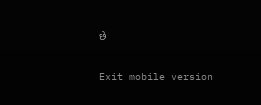છે

Exit mobile version